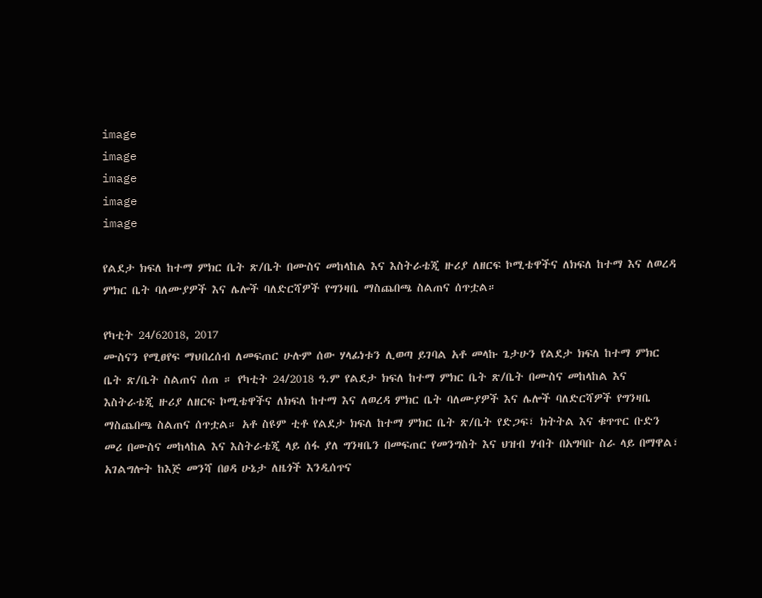image
image
image
image
image

የልደታ ክፍለ ከተማ ምክር ቤት ጽ/ቤት በሙስና መከላከል እና እስትራቴጂ ዙሪያ ለዘርፍ ኮሚቴዋችና ለክፍለ ከተማ እና ለወረዳ ምክር ቤት ባለሙያዎች እና ሌሎች ባለድርሻዎች የግንዛቤ ማስጨበጫ ስልጠና ሰጥቷል።

የካቲት 24/62018, 2017
ሙስናን የሚፀየፍ ማህበረሰብ ለመፍጠር ሁሉም ሰው ሃላፊነቱን ሊወጣ ይገባል አቶ መላኩ ጌታሁን የልደታ ክፍለ ከተማ ምክር ቤት ጽ/ቤት ስልጠና ሰጠ ። የካቲት 24/2018 ዓ.ም የልደታ ክፍለ ከተማ ምክር ቤት ጽ/ቤት በሙስና መከላከል እና እስትራቴጂ ዙሪያ ለዘርፍ ኮሚቴዋችና ለክፍለ ከተማ እና ለወረዳ ምክር ቤት ባለሙያዎች እና ሌሎች ባለድርሻዎች የግንዛቤ ማስጨበጫ ስልጠና ሰጥቷል። አቶ ስዩም ቲቶ የልደታ ክፍለ ከተማ ምክር ቤት ጽ/ቤት የድጋፍ፣ ክትትል እና ቁጥጥር ቡድን መሪ በሙስና መከላከል እና እስትራቴጂ ላይ ሰፋ ያለ ግንዛቤን በመፍጠር የመንግስት እና ህዝብ ሃብት በአግባቡ ስራ ላይ በማዋል፣ አገልግሎት ከእጅ መንሻ በፀዳ ሁኔታ ለዜጎች እንዲሰጥና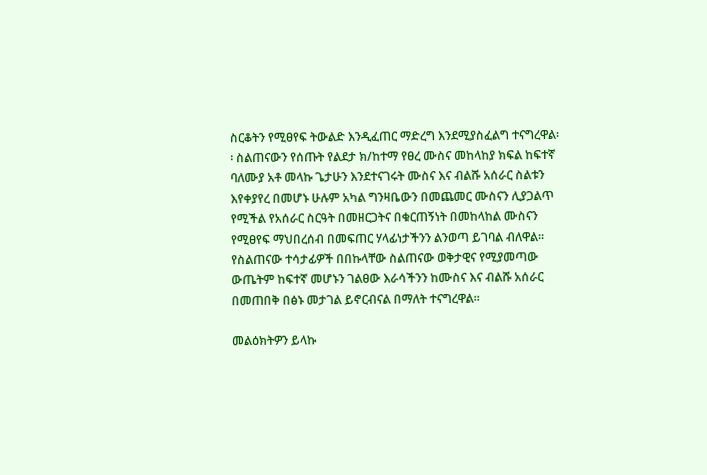ስርቆትን የሚፀየፍ ትውልድ እንዲፈጠር ማድረግ እንደሚያስፈልግ ተናግረዋል፡፡ ስልጠናውን የሰጡት የልደታ ክ/ከተማ የፀረ ሙስና መከላከያ ክፍል ከፍተኛ ባለሙያ አቶ መላኩ ጌታሁን እንደተናገሩት ሙስና እና ብልሹ አሰራር ስልቱን እየቀያየረ በመሆኑ ሁሉም አካል ግንዛቤውን በመጨመር ሙስናን ሊያጋልጥ የሚችል የአሰራር ስርዓት በመዘርጋትና በቁርጠኝነት በመከላከል ሙስናን የሚፀየፍ ማህበረሰብ በመፍጠር ሃላፊነታችንን ልንወጣ ይገባል ብለዋል። የስልጠናው ተሳታፊዎች በበኩላቸው ስልጠናው ወቅታዊና የሚያመጣው ውጤትም ከፍተኛ መሆኑን ገልፀው እራሳችንን ከሙስና እና ብልሹ አሰራር በመጠበቅ በፅኑ መታገል ይኖርብናል በማለት ተናግረዋል።

መልዕክትዎን ይላኩ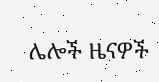ሌሎች ዜናዎች